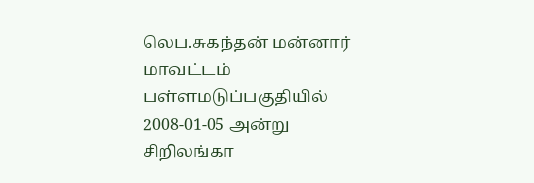லெப.சுகந்தன் மன்னார் மாவட்டம் பள்ளமடுப்பகுதியில் 2008-01-05 அன்று சிறிலங்கா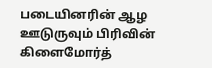படையினரின் ஆழ ஊடுருவும் பிரிவின் கிளைமோர்த்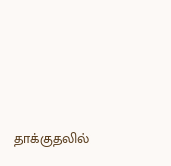தாக்குதலில்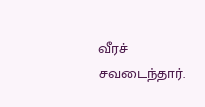வீரச் சவடைந்தார்.